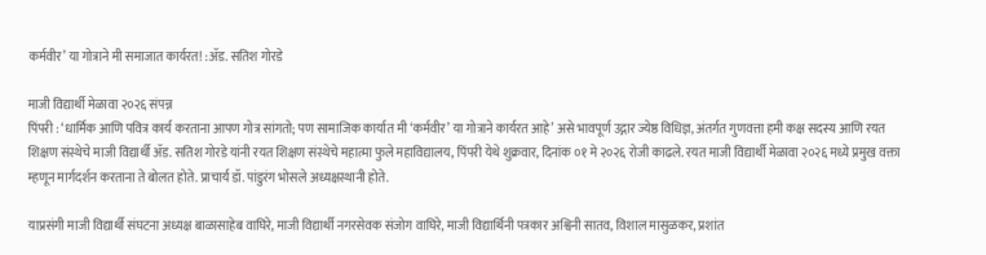कर्मवीर’ या गोत्राने मी समाजात कार्यरत! :ॲड. सतिश गोरडे

माजी विद्यार्थी मेळावा २०२६ संपन्न
पिंपरी : ‘धार्मिक आणि पवित्र कार्य करताना आपण गोत्र सांगतो; पण सामाजिक कार्यात मी ‘कर्मवीर’ या गोत्राने कार्यरत आहे’ असे भावपूर्ण उद्गार ज्येष्ठ विधिज्ञ, अंतर्गत गुणवत्ता हमी कक्ष सदस्य आणि रयत शिक्षण संस्थेचे माजी विद्यार्थी ॲड. सतिश गोरडे यांनी रयत शिक्षण संस्थेचे महात्मा फुले महाविद्यालय, पिंपरी येथे शुक्रवार, दिनांक ०१ मे २०२६ रोजी काढले. रयत माजी विद्यार्थी मेळावा २०२६ मध्ये प्रमुख वक्ता म्हणून मार्गदर्शन करताना ते बोलत होते. प्राचार्य डॉ. पांडुरंग भोसले अध्यक्षस्थानी होते.

याप्रसंगी माजी विद्यार्थी संघटना अध्यक्ष बाळासाहेब वाघिरे, माजी विद्यार्थी नगरसेवक संजोग वाघिरे, माजी विद्यार्थिनी पत्रकार अश्विनी सातव, विशाल मासुळकर, प्रशांत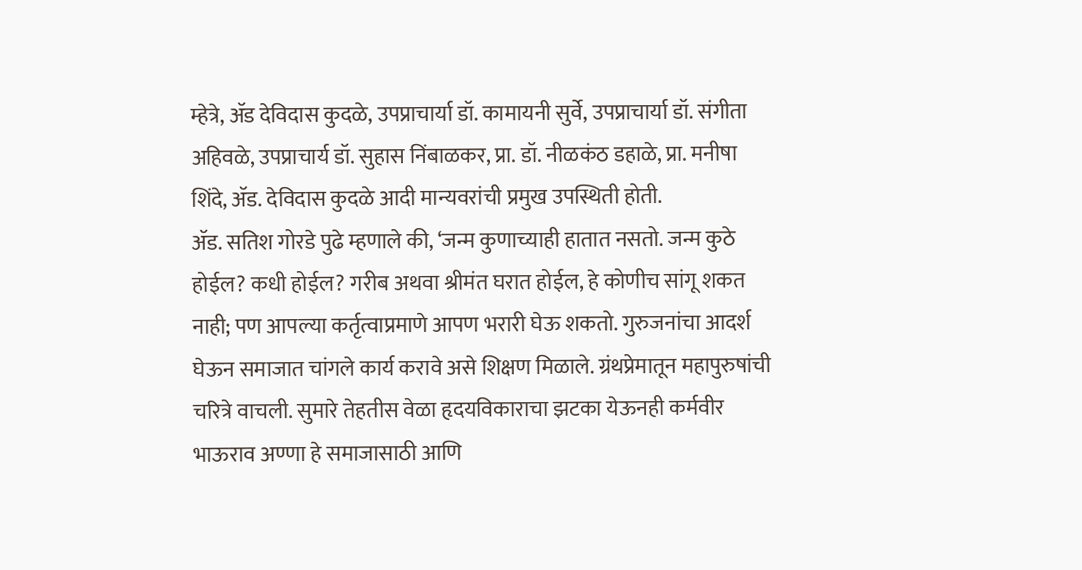म्हेत्रे, ॲड देविदास कुदळे, उपप्राचार्या डॉ. कामायनी सुर्वे, उपप्राचार्या डॉ. संगीता अहिवळे, उपप्राचार्य डॉ. सुहास निंबाळकर, प्रा. डॉ. नीळकंठ डहाळे, प्रा. मनीषा शिंदे, ॲड. देविदास कुदळे आदी मान्यवरांची प्रमुख उपस्थिती होती.
ॲड. सतिश गोरडे पुढे म्हणाले की, ‘जन्म कुणाच्याही हातात नसतो. जन्म कुठे होईल? कधी होईल? गरीब अथवा श्रीमंत घरात होईल, हे कोणीच सांगू शकत नाही; पण आपल्या कर्तृत्वाप्रमाणे आपण भरारी घेऊ शकतो. गुरुजनांचा आदर्श घेऊन समाजात चांगले कार्य करावे असे शिक्षण मिळाले. ग्रंथप्रेमातून महापुरुषांची चरित्रे वाचली. सुमारे तेहतीस वेळा हृदयविकाराचा झटका येऊनही कर्मवीर भाऊराव अण्णा हे समाजासाठी आणि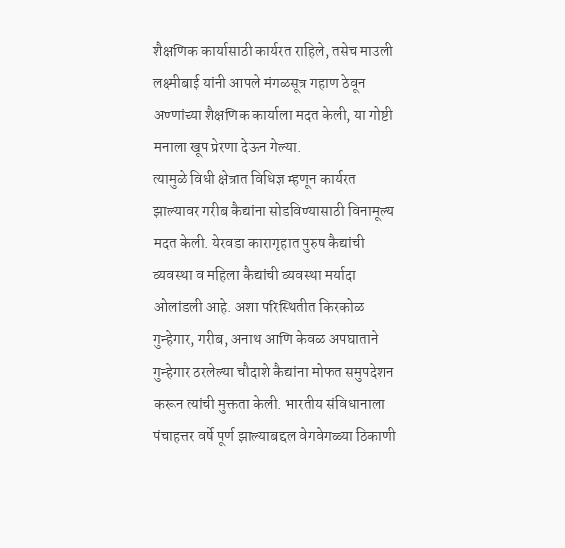शैक्षणिक कार्यासाठी कार्यरत राहिले, तसेच माउली लक्ष्मीबाई यांनी आपले मंगळसूत्र गहाण ठेवून अण्णांच्या शैक्षणिक कार्याला मदत केली, या गोष्टी मनाला खूप प्रेरणा देऊन गेल्या.
त्यामुळे विधी क्षेत्रात विधिज्ञ म्हणून कार्यरत झाल्यावर गरीब कैद्यांना सोडविण्यासाठी विनामूल्य मदत केली. येरवडा कारागृहात पुरुष कैद्यांची व्यवस्था व महिला कैद्यांची व्यवस्था मर्यादा ओलांडली आहे. अशा परिस्थितीत किरकोळ गुन्हेगार, गरीब, अनाथ आणि केवळ अपघाताने गुन्हेगार ठरलेल्या चौदाशे कैद्यांना मोफत समुपदेशन करून त्यांची मुक्तता केली. भारतीय संविधानाला पंचाहत्तर वर्षे पूर्ण झाल्याबद्दल वेगवेगळ्या ठिकाणी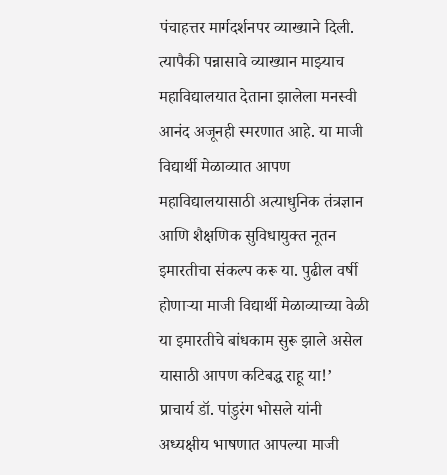पंचाहत्तर मार्गदर्शनपर व्याख्याने दिली. त्यापैकी पन्नासावे व्याख्यान माझ्याच महाविद्यालयात देताना झालेला मनस्वी आनंद अजूनही स्मरणात आहे. या माजी विद्यार्थी मेळाव्यात आपण महाविद्यालयासाठी अत्याधुनिक तंत्रज्ञान आणि शैक्षणिक सुविधायुक्त नूतन इमारतीचा संकल्प करू या. पुढील वर्षी होणाऱ्या माजी विद्यार्थी मेळाव्याच्या वेळी या इमारतीचे बांधकाम सुरू झाले असेल यासाठी आपण कटिबद्ध राहू या!’
प्राचार्य डॉ. पांडुरंग भोसले यांनी अध्यक्षीय भाषणात आपल्या माजी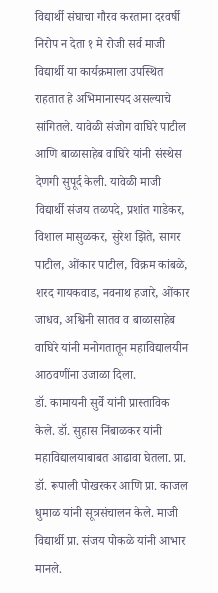विद्यार्थी संघाचा गौरव करताना दरवर्षी निरोप न देता १ मे रोजी सर्व माजी विद्यार्थी या कार्यक्रमाला उपस्थित राहतात हे अभिमानास्पद असल्याचे सांगितले. यावेळी संजोग वाघिरे पाटील आणि बाळासाहेब वाघिरे यांनी संस्थेस देणगी सुपूर्द केली. यावेळी माजी विद्यार्थी संजय तळपदे, प्रशांत गाडेकर, विशाल मासुळकर, सुरेश झिते, सागर पाटील, ओंकार पाटील, विक्रम कांबळे, शरद गायकवाड, नवनाथ हजारे, ओंकार जाधव, अश्विनी सातव व बाळासाहेब वाघिरे यांनी मनोगतातून महाविद्यालयीन आठवणींना उजाळा दिला.
डॉ. कामायनी सुर्वे यांनी प्रास्ताविक केले. डॉ. सुहास निंबाळकर यांनी महाविद्यालयाबाबत आढावा घेतला. प्रा. डॉ. रूपाली पोखरकर आणि प्रा. काजल धुमाळ यांनी सूत्रसंचालन केले. माजी विद्यार्थी प्रा. संजय पोकळे यांनी आभार मानले.